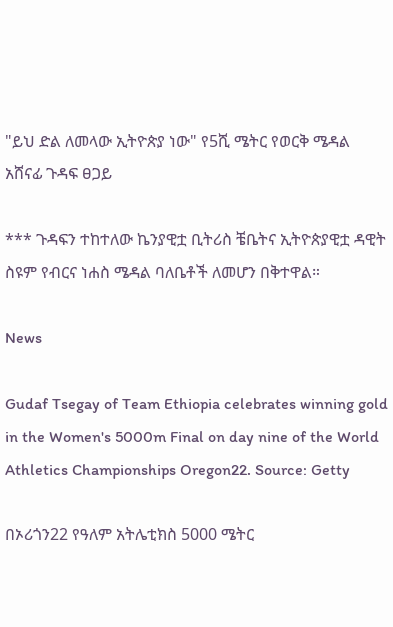"ይህ ድል ለመላው ኢትዮጵያ ነው" የ5ሺ ሜትር የወርቅ ሜዳል አሸናፊ ጉዳፍ ፀጋይ

*** ጉዳፍን ተከተለው ኬንያዊቷ ቢትሪስ ቼቤትና ኢትዮጵያዊቷ ዳዊት ስዩም የብርና ነሐስ ሜዳል ባለቤቶች ለመሆን በቅተዋል።

News

Gudaf Tsegay of Team Ethiopia celebrates winning gold in the Women's 5000m Final on day nine of the World Athletics Championships Oregon22. Source: Getty

በኦሪጎን22 የዓለም አትሌቲክስ 5000 ሜትር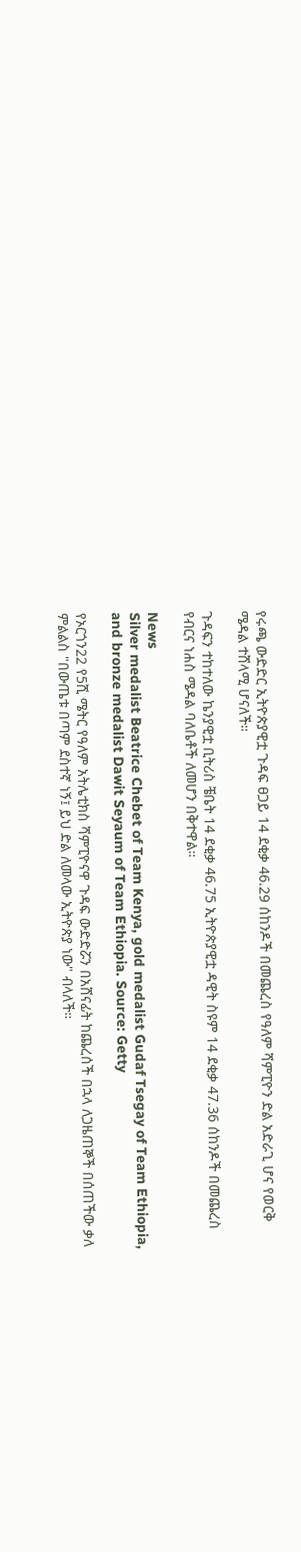የሩጫ ውድድር ኢትዮጵያዊቷ ጉዳፍ ፀጋይ 14 ደቂቃ 46.29 ሰከንዶች በመጨረስ የዓለም ሻምፒዮን ድል አድራጊ ሆና የወርቅ ሜዳል ተሸላሚ ሆናለች።

ጉዳፍን ተከተለው ኬንያዊቷ ቢትሪስ ቼቤት 14 ደቂቃ 46.75 ኢትዮጵያዊቷ ዳዊት ስዩም 14 ደቂቃ 47.36 ሰከንዶች በመጨረስ የብርና ነሐስ ሜዳል ባለቤቶች ለመሆን በቅተዋል።

News
Silver medalist Beatrice Chebet of Team Kenya, gold medalist Gudaf Tsegay of Team Ethiopia, and bronze medalist Dawit Seyaum of Team Ethiopia. Source: Getty

የኦርጎን22 የ5ሺ ሜትር የዓለም አትሌቲክስ ሻምፒዮናዋ ጉዳፍ ውድድሯን በአሸናፊት ከጨረሰች በኋላ ለጋዜጠኞች በሰጠችው ቃለ ምልልስ "በውጤቱ በጣም ደስተኛ ነኝ፤ ይህ ድል ለመላው ኢትዮጵያ ነው" ብላለች።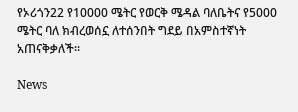የኦሪጎን22 የ10000 ሜትር የወርቅ ሜዳል ባለቤትና የ5000 ሜትር ባለ ክብረወሰኗ ለተሰንበት ግደይ በአምስተኛነት አጠናቅቃለች።

News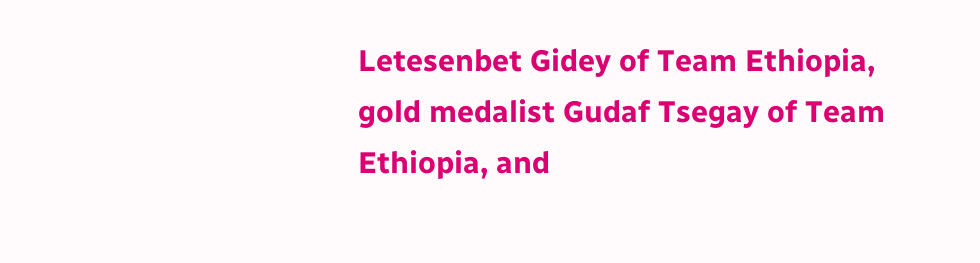Letesenbet Gidey of Team Ethiopia, gold medalist Gudaf Tsegay of Team Ethiopia, and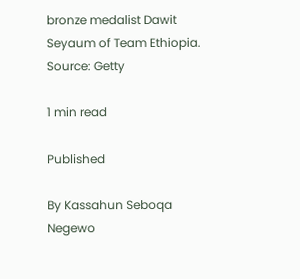bronze medalist Dawit Seyaum of Team Ethiopia. Source: Getty

1 min read

Published

By Kassahun Seboqa Negewo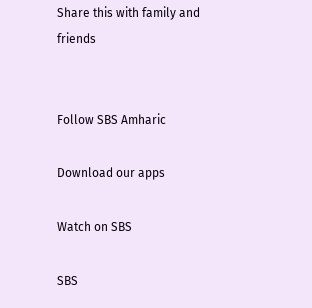Share this with family and friends


Follow SBS Amharic

Download our apps

Watch on SBS

SBS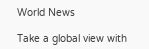World News

Take a global view with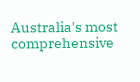Australia's most comprehensive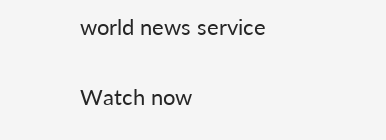world news service

Watch now